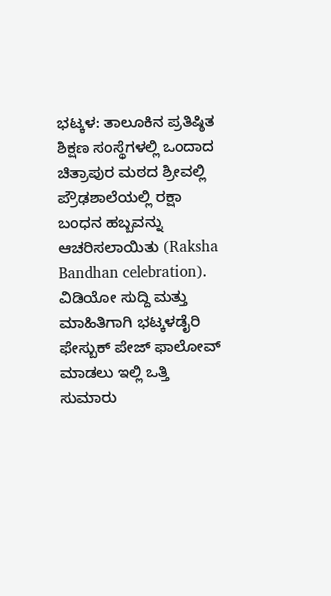ಭಟ್ಕಳ: ತಾಲೂಕಿನ ಪ್ರತಿಷ್ಠಿತ ಶಿಕ್ಷಣ ಸಂಸ್ಥೆಗಳಲ್ಲಿ ಒಂದಾದ ಚಿತ್ರಾಪುರ ಮಠದ ಶ್ರೀವಲ್ಲಿ ಪ್ರೌಢಶಾಲೆಯಲ್ಲಿ ರಕ್ಷಾ ಬಂಧನ ಹಬ್ಬವನ್ನು ಆಚರಿಸಲಾಯಿತು (Raksha Bandhan celebration).
ವಿಡಿಯೋ ಸುದ್ದಿ ಮತ್ತು ಮಾಹಿತಿಗಾಗಿ ಭಟ್ಕಳಡೈರಿ ಫೇಸ್ಬುಕ್ ಪೇಜ್ ಫಾಲೋವ್ ಮಾಡಲು ಇಲ್ಲಿ ಒತ್ತಿ
ಸುಮಾರು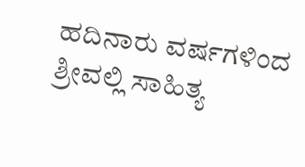ಹದಿನಾರು ವರ್ಷಗಳಿಂದ ಶ್ರೀವಲ್ಲಿ ಸಾಹಿತ್ಯ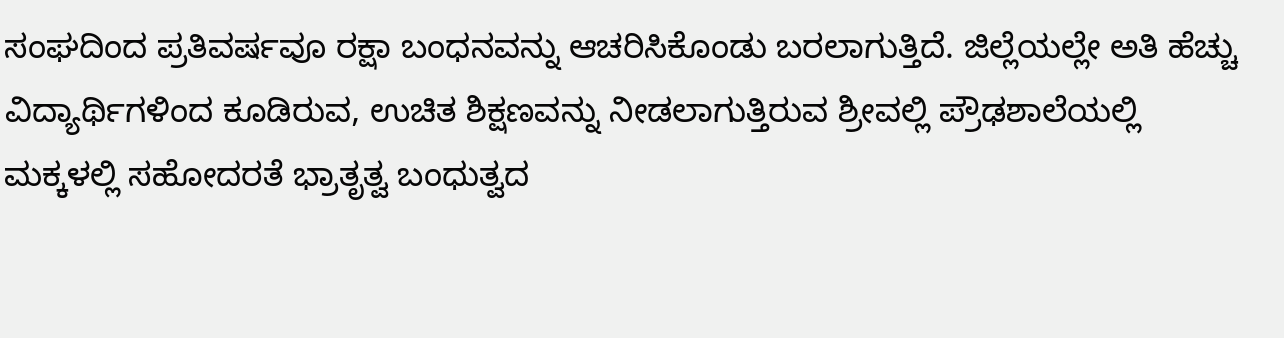ಸಂಘದಿಂದ ಪ್ರತಿವರ್ಷವೂ ರಕ್ಷಾ ಬಂಧನವನ್ನು ಆಚರಿಸಿಕೊಂಡು ಬರಲಾಗುತ್ತಿದೆ. ಜಿಲ್ಲೆಯಲ್ಲೇ ಅತಿ ಹೆಚ್ಚು ವಿದ್ಯಾರ್ಥಿಗಳಿಂದ ಕೂಡಿರುವ, ಉಚಿತ ಶಿಕ್ಷಣವನ್ನು ನೀಡಲಾಗುತ್ತಿರುವ ಶ್ರೀವಲ್ಲಿ ಪ್ರೌಢಶಾಲೆಯಲ್ಲಿ ಮಕ್ಕಳಲ್ಲಿ ಸಹೋದರತೆ ಭ್ರಾತೃತ್ವ ಬಂಧುತ್ವದ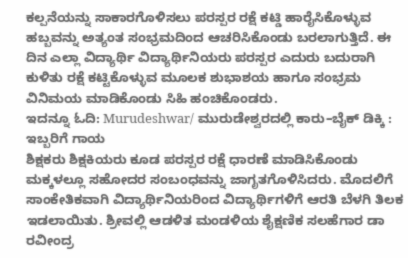ಕಲ್ಪನೆಯನ್ನು ಸಾಕಾರಗೊಳಿಸಲು ಪರಸ್ಪರ ರಕ್ಷೆ ಕಟ್ಡಿ ಹಾರೈಸಿಕೊಳ್ಳುವ ಹಬ್ಬವನ್ನು ಅತ್ಯಂತ ಸಂಭ್ರಮದಿಂದ ಆಚರಿಸಿಕೊಂಡು ಬರಲಾಗುತ್ತಿದೆ. ಈ ದಿನ ಎಲ್ಲಾ ವಿದ್ಯಾರ್ಥಿ ವಿದ್ಯಾರ್ಥಿನಿಯರು ಪರಸ್ಪರ ಎದುರು ಬದುರಾಗಿ ಕುಳಿತು ರಕ್ಷೆ ಕಟ್ಟಿಕೊಳ್ಳುವ ಮೂಲಕ ಶುಭಾಶಯ ಹಾಗೂ ಸಂಭ್ರಮ ವಿನಿಮಯ ಮಾಡಿಕೊಂಡು ಸಿಹಿ ಹಂಚಿಕೊಂಡರು.
ಇದನ್ನೂ ಓದಿ: Murudeshwar/ ಮುರುಡೇಶ್ವರದಲ್ಲಿ ಕಾರು–ಬೈಕ್ ಡಿಕ್ಕಿ : ಇಬ್ಬರಿಗೆ ಗಾಯ
ಶಿಕ್ಷಕರು ಶಿಕ್ಷಕಿಯರು ಕೂಡ ಪರಸ್ಪರ ರಕ್ಷೆ ಧಾರಣೆ ಮಾಡಿಸಿಕೊಂಡು ಮಕ್ಕಳಲ್ಲೂ ಸಹೋದರ ಸಂಬಂಧವನ್ನು ಜಾಗೃತಗೊಳಿಸಿದರು. ಮೊದಲಿಗೆ ಸಾಂಕೇತಿಕವಾಗಿ ವಿದ್ಯಾರ್ಥಿನಿಯರಿಂದ ವಿದ್ಯಾರ್ಥಿಗಳಿಗೆ ಆರತಿ ಬೆಳಗಿ ತಿಲಕ ಇಡಲಾಯಿತು. ಶ್ರೀವಲ್ಲಿ ಆಡಳಿತ ಮಂಡಳಿಯ ಶೈಕ್ಷಣಿಕ ಸಲಹೆಗಾರ ಡಾ ರವೀಂದ್ರ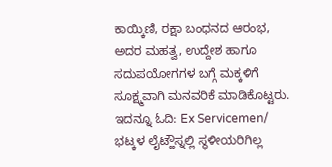ಕಾಯ್ಕಿಣಿ, ರಕ್ಷಾ ಬಂಧನದ ಆರಂಭ, ಅದರ ಮಹತ್ವ, ಉದ್ದೇಶ ಹಾಗೂ ಸದುಪಯೋಗಗಳ ಬಗ್ಗೆ ಮಕ್ಕಳಿಗೆ ಸೂಕ್ಷ್ಮವಾಗಿ ಮನವರಿಕೆ ಮಾಡಿಕೊಟ್ಟರು.
ಇದನ್ನೂ ಓದಿ: Ex Servicemen/ ಭಟ್ಕಳ ಲೈಟ್ಹೌಸ್ನಲ್ಲಿ ಸ್ಥಳೀಯರಿಗಿಲ್ಲ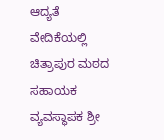ಆದ್ಯತೆ
ವೇದಿಕೆಯಲ್ಲಿ ಚಿತ್ರಾಪುರ ಮಠದ ಸಹಾಯಕ ವ್ಯವಸ್ಥಾಪಕ ಶ್ರೀ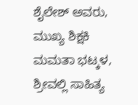ಶೈಲೇಶ್ ಅವರು, ಮುಖ್ಯ ಶಿಕ್ಷಕಿ ಮಮತಾ ಭಟ್ಕಳ, ಶ್ರೀವಲ್ಲಿ ಸಾಹಿತ್ಯ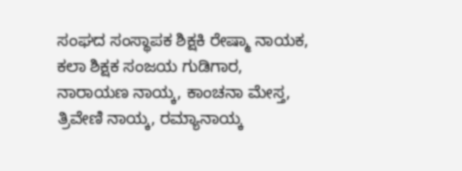ಸಂಘದ ಸಂಸ್ಥಾಪಕ ಶಿಕ್ಷಕಿ ರೇಷ್ಮಾ ನಾಯಕ, ಕಲಾ ಶಿಕ್ಷಕ ಸಂಜಯ ಗುಡಿಗಾರ, ನಾರಾಯಣ ನಾಯ್ಕ, ಕಾಂಚನಾ ಮೇಸ್ತ, ತ್ರಿವೇಣಿ ನಾಯ್ಕ, ರಮ್ಯಾನಾಯ್ಕ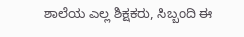ಶಾಲೆಯ ಎಲ್ಲ ಶಿಕ್ಷಕರು, ಸಿಬ್ಬಂದಿ ಈ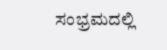ಸಂಭ್ರಮದಲ್ಲಿ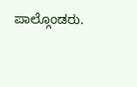ಪಾಲ್ಗೊಂಡರು.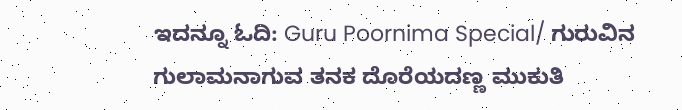ಇದನ್ನೂ ಓದಿ: Guru Poornima Special/ ಗುರುವಿನ ಗುಲಾಮನಾಗುವ ತನಕ ದೊರೆಯದಣ್ಣ ಮುಕುತಿ